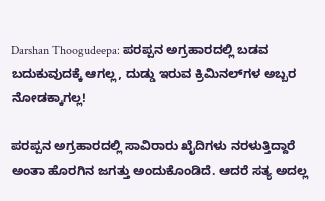Darshan Thoogudeepa: ಪರಪ್ಪನ ಅಗ್ರಹಾರದಲ್ಲಿ ಬಡವ ಬದುಕುವುದಕ್ಕೆ ಆಗಲ್ಲ, ದುಡ್ಡು ಇರುವ ಕ್ರಿಮಿನಲ್‌ಗಳ ಅಬ್ಬರ ನೋಡಕ್ಕಾಗಲ್ಲ!

ಪರಪ್ಪನ ಅಗ್ರಹಾರದಲ್ಲಿ ಸಾವಿರಾರು ಖೈದಿಗಳು ನರಳುತ್ತಿದ್ದಾರೆ ಅಂತಾ ಹೊರಗಿನ ಜಗತ್ತು ಅಂದುಕೊಂಡಿದೆ. ಆದರೆ ಸತ್ಯ ಅದಲ್ಲ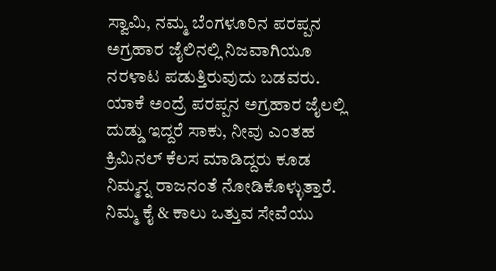ಸ್ವಾಮಿ, ನಮ್ಮ ಬೆಂಗಳೂರಿನ ಪರಪ್ಪನ ಅಗ್ರಹಾರ ಜೈಲಿನಲ್ಲಿ ನಿಜವಾಗಿಯೂ ನರಳಾಟ ಪಡುತ್ತಿರುವುದು ಬಡವರು. ಯಾಕೆ ಅಂದ್ರೆ ಪರಪ್ಪನ ಅಗ್ರಹಾರ ಜೈಲಲ್ಲಿ ದುಡ್ಡು ಇದ್ದರೆ ಸಾಕು, ನೀವು ಎಂತಹ ಕ್ರಿಮಿನಲ್ ಕೆಲಸ ಮಾಡಿದ್ದರು ಕೂಡ ನಿಮ್ಮನ್ನ ರಾಜನಂತೆ ನೋಡಿಕೊಳ್ಳುತ್ತಾರೆ. ನಿಮ್ಮ ಕೈ & ಕಾಲು ಒತ್ತುವ ಸೇವೆಯು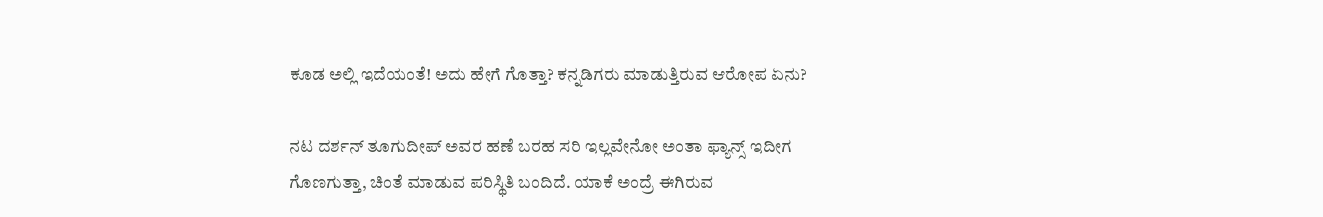ಕೂಡ ಅಲ್ಲಿ ಇದೆಯಂತೆ! ಅದು ಹೇಗೆ ಗೊತ್ತಾ? ಕನ್ನಡಿಗರು ಮಾಡುತ್ತಿರುವ ಆರೋಪ ಏನು?

ನಟ ದರ್ಶನ್ ತೂಗುದೀಪ್ ಅವರ ಹಣೆ ಬರಹ ಸರಿ ಇಲ್ಲವೇನೋ ಅಂತಾ ಫ್ಯಾನ್ಸ್ ಇದೀಗ ಗೊಣಗುತ್ತಾ, ಚಿಂತೆ ಮಾಡುವ ಪರಿಸ್ಥಿತಿ ಬಂದಿದೆ. ಯಾಕೆ ಅಂದ್ರೆ ಈಗಿರುವ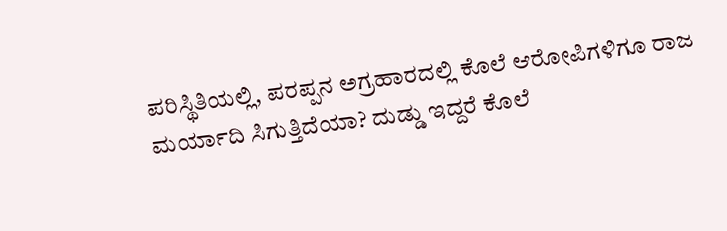ಪರಿಸ್ಥಿತಿಯಲ್ಲಿ, ಪರಪ್ಪನ ಅಗ್ರಹಾರದಲ್ಲಿ ಕೊಲೆ ಆರೋಪಿಗಳಿಗೂ ರಾಜ ಮರ್ಯಾದಿ ಸಿಗುತ್ತಿದೆಯಾ? ದುಡ್ಡು ಇದ್ದರೆ ಕೊಲೆ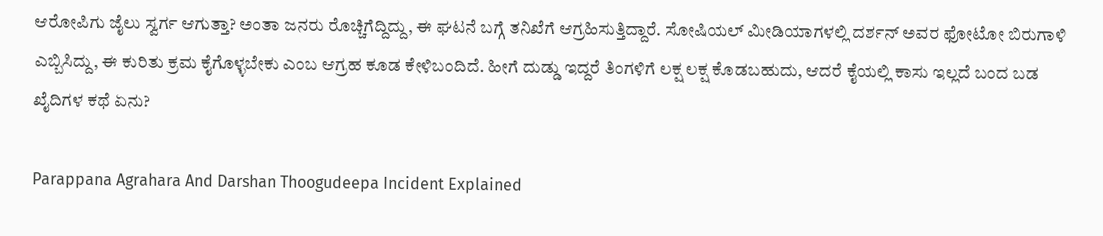ಆರೋಪಿಗು ಜೈಲು ಸ್ವರ್ಗ ಆಗುತ್ತಾ? ಅಂತಾ ಜನರು ರೊಚ್ಚಿಗೆದ್ದಿದ್ದು, ಈ ಘಟನೆ ಬಗ್ಗೆ ತನಿಖೆಗೆ ಆಗ್ರಹಿಸುತ್ತಿದ್ದಾರೆ. ಸೋಷಿಯಲ್ ಮೀಡಿಯಾಗಳಲ್ಲಿ ದರ್ಶನ್ ಅವರ ಫೋಟೋ ಬಿರುಗಾಳಿ ಎಬ್ಬಿಸಿದ್ದು, ಈ ಕುರಿತು ಕ್ರಮ ಕೈಗೊಳ್ಳಬೇಕು ಎಂಬ ಆಗ್ರಹ ಕೂಡ ಕೇಳಿಬಂದಿದೆ. ಹೀಗೆ ದುಡ್ಡು ಇದ್ದರೆ ತಿಂಗಳಿಗೆ ಲಕ್ಷ ಲಕ್ಷ ಕೊಡಬಹುದು, ಆದರೆ ಕೈಯಲ್ಲಿ ಕಾಸು ಇಲ್ಲದೆ ಬಂದ ಬಡ ಖೈದಿಗಳ ಕಥೆ ಏನು?

Parappana Agrahara And Darshan Thoogudeepa Incident Explained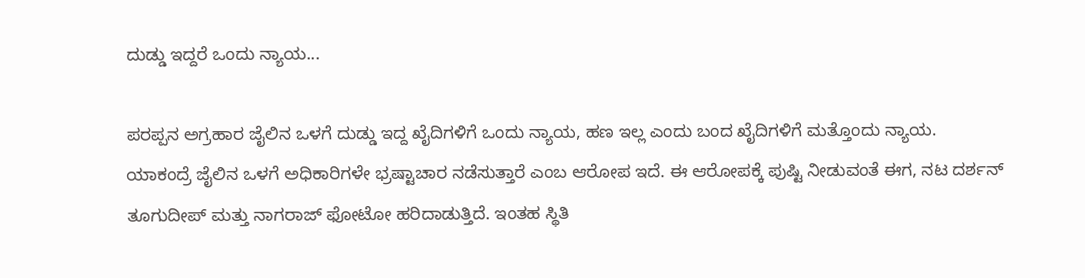ದುಡ್ಡು ಇದ್ದರೆ ಒಂದು ನ್ಯಾಯ...

ಪರಪ್ಪನ ಅಗ್ರಹಾರ ಜೈಲಿನ ಒಳಗೆ ದುಡ್ಡು ಇದ್ದ ಖೈದಿಗಳಿಗೆ ಒಂದು ನ್ಯಾಯ, ಹಣ ಇಲ್ಲ ಎಂದು ಬಂದ ಖೈದಿಗಳಿಗೆ ಮತ್ತೊಂದು ನ್ಯಾಯ. ಯಾಕಂದ್ರೆ ಜೈಲಿನ ಒಳಗೆ ಅಧಿಕಾರಿಗಳೇ ಭ್ರಷ್ಟಾಚಾರ ನಡೆಸುತ್ತಾರೆ ಎಂಬ ಆರೋಪ ಇದೆ. ಈ ಆರೋಪಕ್ಕೆ ಪುಷ್ಟಿ ನೀಡುವಂತೆ ಈಗ, ನಟ ದರ್ಶನ್ ತೂಗುದೀಪ್ ಮತ್ತು ನಾಗರಾಜ್ ಫೋಟೋ ಹರಿದಾಡುತ್ತಿದೆ. ಇಂತಹ ಸ್ಥಿತಿ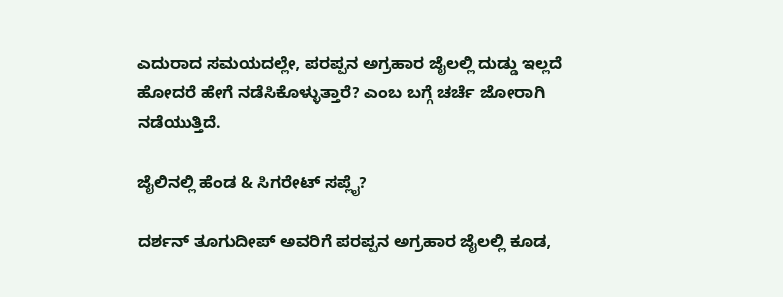ಎದುರಾದ ಸಮಯದಲ್ಲೇ, ಪರಪ್ಪನ ಅಗ್ರಹಾರ ಜೈಲಲ್ಲಿ ದುಡ್ಡು ಇಲ್ಲದೆ ಹೋದರೆ ಹೇಗೆ ನಡೆಸಿಕೊಳ್ಳುತ್ತಾರೆ? ಎಂಬ ಬಗ್ಗೆ ಚರ್ಚೆ ಜೋರಾಗಿ ನಡೆಯುತ್ತಿದೆ.

ಜೈಲಿನಲ್ಲಿ ಹೆಂಡ & ಸಿಗರೇಟ್ ಸಪ್ಲೈ?

ದರ್ಶನ್ ತೂಗುದೀಪ್ ಅವರಿಗೆ ಪರಪ್ಪನ ಅಗ್ರಹಾರ ಜೈಲಲ್ಲಿ ಕೂಡ,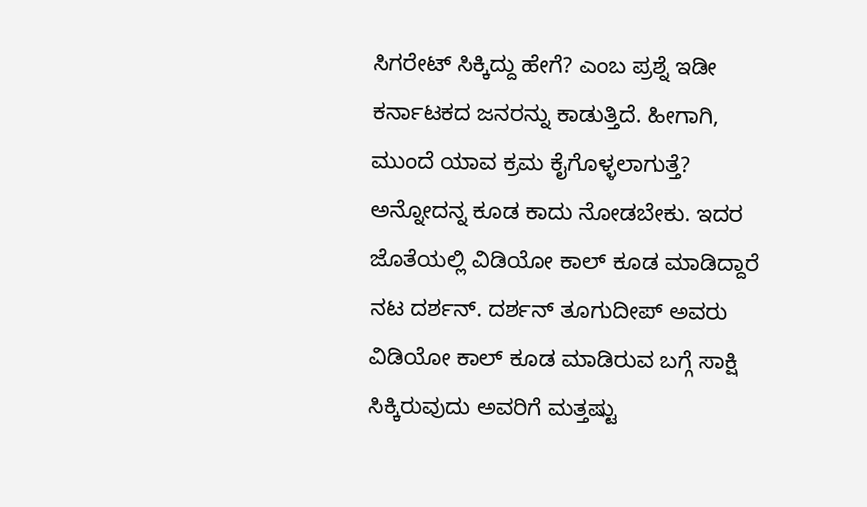ಸಿಗರೇಟ್ ಸಿಕ್ಕಿದ್ದು ಹೇಗೆ? ಎಂಬ ಪ್ರಶ್ನೆ ಇಡೀ ಕರ್ನಾಟಕದ ಜನರನ್ನು ಕಾಡುತ್ತಿದೆ. ಹೀಗಾಗಿ, ಮುಂದೆ ಯಾವ ಕ್ರಮ ಕೈಗೊಳ್ಳಲಾಗುತ್ತೆ? ಅನ್ನೋದನ್ನ ಕೂಡ ಕಾದು ನೋಡಬೇಕು. ಇದರ ಜೊತೆಯಲ್ಲಿ ವಿಡಿಯೋ ಕಾಲ್ ಕೂಡ ಮಾಡಿದ್ದಾರೆ ನಟ ದರ್ಶನ್. ದರ್ಶನ್ ತೂಗುದೀಪ್ ಅವರು ವಿಡಿಯೋ ಕಾಲ್ ಕೂಡ ಮಾಡಿರುವ ಬಗ್ಗೆ ಸಾಕ್ಷಿ ಸಿಕ್ಕಿರುವುದು ಅವರಿಗೆ ಮತ್ತಷ್ಟು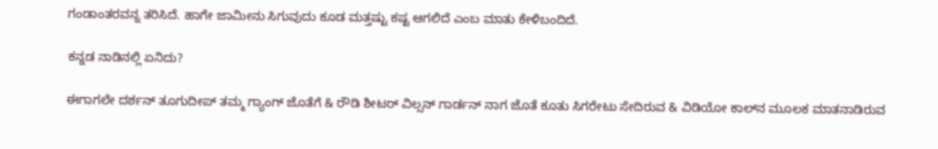ಗಂಡಾಂತರವನ್ನ ತರಿಸಿದೆ. ಹಾಗೇ ಜಾಮೀನು ಸಿಗುವುದು ಕೂಡ ಮತ್ತಷ್ಟು ಕಷ್ಟ ಆಗಲಿದೆ ಎಂಬ ಮಾತು ಕೇಳಿಬಂದಿದೆ.

ಕನ್ನಡ ನಾಡಿನಲ್ಲಿ ಏನಿದು?

ಈಗಾಗಲೇ ದರ್ಶನ್ ತೂಗುದೀಪ್ ತಮ್ಮ ಗ್ಯಾಂಗ್ ಜೊತೆಗೆ & ರೌಡಿ ಶೀಟರ್ ವಿಲ್ಸನ್ ಗಾರ್ಡನ್ ನಾಗ ಜೊತೆ ಕೂತು ಸಿಗರೇಟು ಸೇದಿರುವ & ವಿಡಿಯೋ ಕಾಲ್‌ನ ಮೂಲಕ ಮಾತನಾಡಿರುವ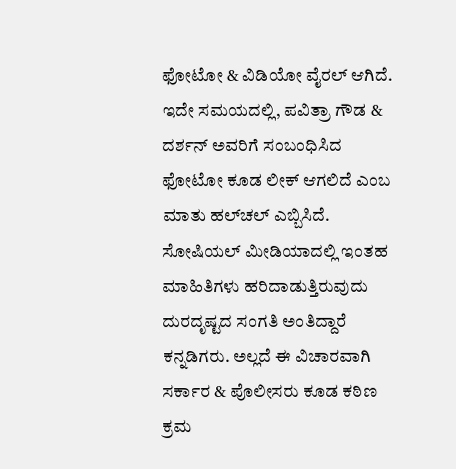ಫೋಟೋ & ವಿಡಿಯೋ ವೈರಲ್ ಆಗಿದೆ. ಇದೇ ಸಮಯದಲ್ಲಿ, ಪವಿತ್ರಾ ಗೌಡ & ದರ್ಶನ್ ಅವರಿಗೆ ಸಂಬಂಧಿಸಿದ ಫೋಟೋ ಕೂಡ ಲೀಕ್ ಆಗಲಿದೆ ಎಂಬ ಮಾತು ಹಲ್‌ಚಲ್ ಎಬ್ಬಿಸಿದೆ. ಸೋಷಿಯಲ್ ಮೀಡಿಯಾದಲ್ಲಿ ಇಂತಹ ಮಾಹಿತಿಗಳು ಹರಿದಾಡುತ್ತಿರುವುದು ದುರದೃಷ್ಟದ ಸಂಗತಿ ಅಂತಿದ್ದಾರೆ ಕನ್ನಡಿಗರು. ಅಲ್ಲದೆ ಈ ವಿಚಾರವಾಗಿ ಸರ್ಕಾರ & ಪೊಲೀಸರು ಕೂಡ ಕಠಿಣ ಕ್ರಮ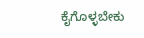ಕೈಗೊಳ್ಳಬೇಕು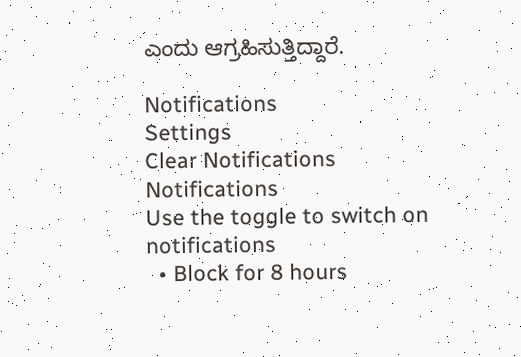ಎಂದು ಆಗ್ರಹಿಸುತ್ತಿದ್ದಾರೆ.

Notifications
Settings
Clear Notifications
Notifications
Use the toggle to switch on notifications
  • Block for 8 hours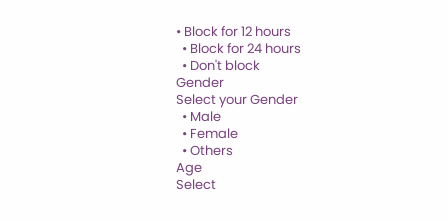• Block for 12 hours
  • Block for 24 hours
  • Don't block
Gender
Select your Gender
  • Male
  • Female
  • Others
Age
Select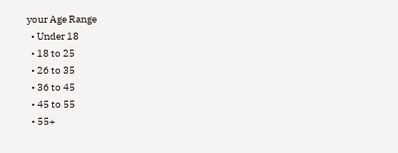your Age Range
  • Under 18
  • 18 to 25
  • 26 to 35
  • 36 to 45
  • 45 to 55
  • 55+